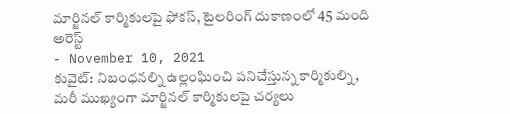మార్జినల్ కార్మికులపై ఫోకస్, టైలరింగ్ దుకాణంలో 45 మంది అరెస్ట్
- November 10, 2021
కువైట్: నిబంధనల్ని ఉల్లంఘించి పనిచేస్తున్న కార్మికుల్ని, మరీ ముఖ్యంగా మార్జినల్ కార్మికులపై చర్యలు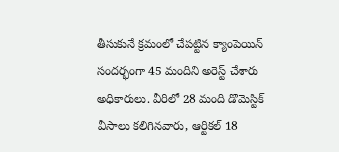తీసుకునే క్రమంలో చేపట్టిన క్యాంపెయిన్ సందర్భంగా 45 మందిని అరెస్ట్ చేశారు అధికారులు. వీరిలో 28 మంది డొమెస్టిక్ వీసాలు కలిగినవారు, ఆర్టికల్ 18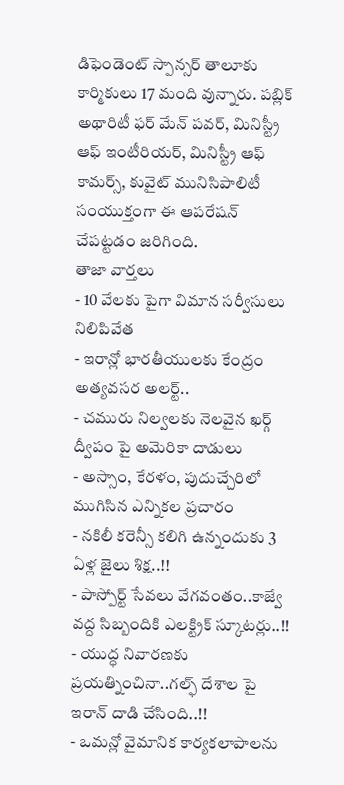డిఫెండెంట్ స్పాన్సర్ తాలూకు కార్మికులు 17 మంది వున్నారు. పబ్లిక్ అథారిటీ ఫర్ మేన్ పవర్, మినిస్ట్రీ ఆఫ్ ఇంటీరియర్, మినిస్ట్రీ ఆఫ్ కామర్స్, కువైట్ మునిసిపాలిటీ సంయుక్తంగా ఈ ఆపరేషన్ చేపట్టడం జరిగింది.
తాజా వార్తలు
- 10 వేలకు పైగా విమాన సర్వీసులు నిలిపివేత
- ఇరాన్లో భారతీయులకు కేంద్రం అత్యవసర అలర్ట్..
- చమురు నిల్వలకు నెలవైన ఖర్గ్ ద్వీపం పై అమెరికా దాడులు
- అస్సాం, కేరళం, పుదుచ్చేరిలో ముగిసిన ఎన్నికల ప్రచారం
- నకిలీ కరెన్సీ కలిగి ఉన్నందుకు 3 ఏళ్ల జైలు శిక్ష..!!
- పాస్పోర్ట్ సేవలు వేగవంతం..కాజ్వే వద్ద సిబ్బందికి ఎలక్ట్రిక్ స్కూటర్లు..!!
- యుద్ధ నివారణకు ప్రయత్నించినా..గల్ఫ్ దేశాల పై ఇరాన్ దాడి చేసింది..!!
- ఒమన్లో వైమానిక కార్యకలాపాలను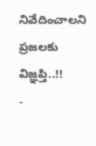నివేదించాలని ప్రజలకు విజ్ఞప్తి..!!
-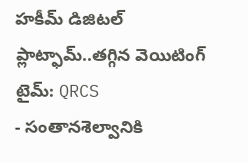హకీమ్ డిజిటల్ ప్లాట్ఫామ్..తగ్గిన వెయిటింగ్ టైమ్: QRCS
- సంతానశెల్వానికి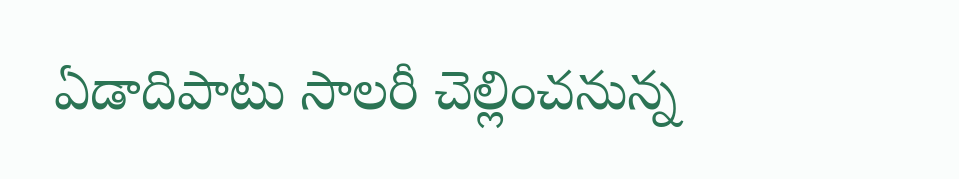ఏడాదిపాటు సాలరీ చెల్లించనున్న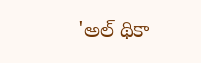'అల్ థికా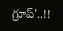గ్రూప్'..!!